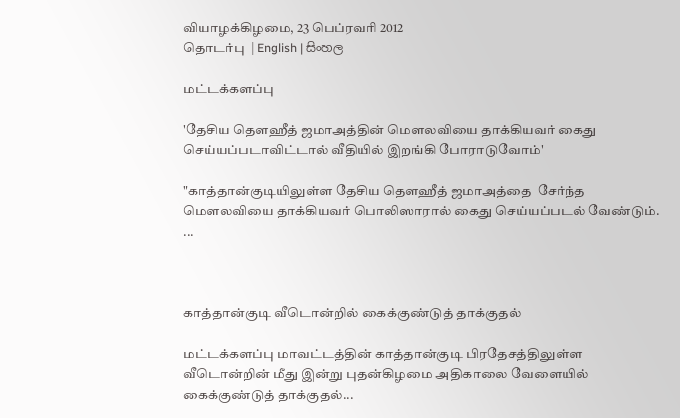வியாழக்கிழமை, 23 பெப்ரவரி 2012
தொடர்பு  | English | සිංහල

மட்டக்களப்பு

'தேசிய தௌஹீத் ஜமாஅத்தின் மௌலவியை தாக்கியவர் கைது செய்யப்படாவிட்டால் வீதியில் இறங்கி போராடுவோம்'

"காத்தான்குடியிலுள்ள தேசிய தௌஹீத் ஜமாஅத்தை  சேர்ந்த மௌலவியை தாக்கியவர் பொலிஸாரால் கைது செய்யப்படல் வேண்டும். ...



காத்தான்குடி வீடொன்றில் கைக்குண்டுத் தாக்குதல்

மட்டக்களப்பு மாவட்டத்தின் காத்தான்குடி பிரதேசத்திலுள்ள வீடொன்றின் மீது இன்று புதன்கிழமை அதிகாலை வேளையில் கைக்குண்டுத் தாக்குதல்...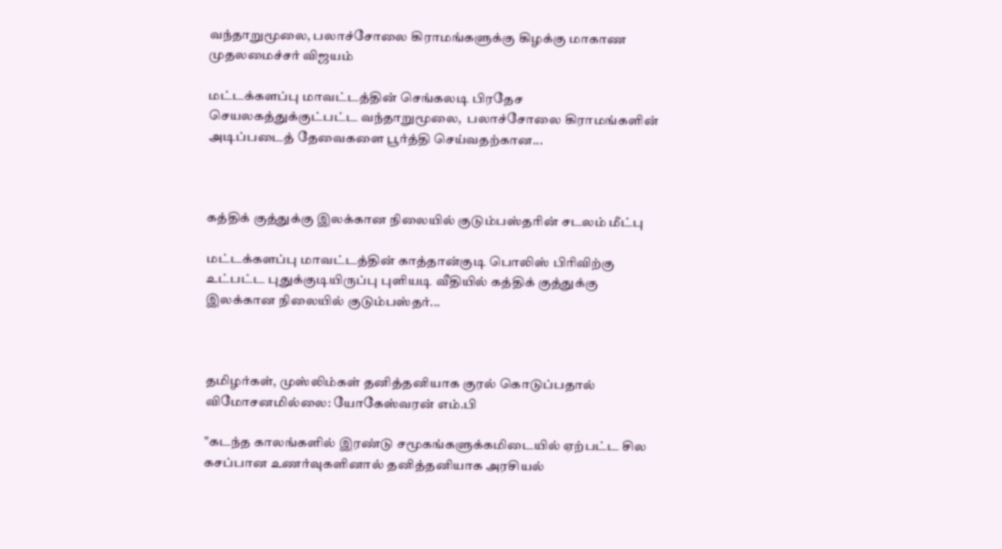வந்தாறுமூலை, பலாச்சோலை கிராமங்களுக்கு கிழக்கு மாகாண முதலமைச்சர் விஜயம்

மட்டக்களப்பு மாவட்டத்தின் செங்கலடி பிரதேச செயலகத்துக்குட்பட்ட வந்தாறுமூலை,  பலாச்சோலை கிராமங்களின் அடிப்படைத் தேவைகளை பூர்த்தி செய்வதற்கான...



கத்திக் குத்துக்கு இலக்கான நிலையில் குடும்பஸ்தரின் சடலம் மீட்பு

மட்டக்களப்பு மாவட்டத்தின் காத்தான்குடி பொலிஸ் பிரிவிற்கு உட்பட்ட புதுக்குடியிருப்பு புளியடி வீதியில் கத்திக் குத்துக்கு இலக்கான நிலையில் குடும்பஸ்தர்...



தமிழர்கள், முஸ்லிம்கள் தனித்தனியாக குரல் கொடுப்பதால் விமோசனமில்லை: யோகேஸ்வரன் எம்.பி

"கடந்த காலங்களில் இரண்டு சமூகங்களுக்கமிடையில் ஏற்பட்ட சில கசப்பான உணர்வுகளினால் தனித்தனியாக அரசியல்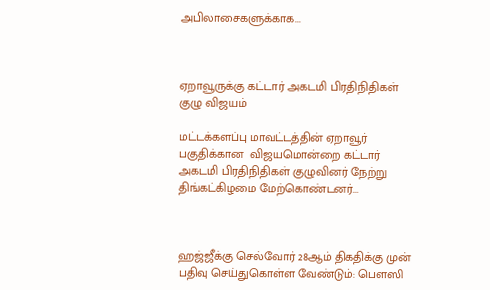அபிலாசைகளுக்காக...



ஏறாவூருக்கு கட்டார் அகடமி பிரதிநிதிகள் குழு விஜயம்

மட்டக்களப்பு மாவட்டத்தின் ஏறாவூர் பகுதிக்கான  விஜயமொன்றை கட்டார் அகடமி பிரதிநிதிகள் குழுவினர் நேற்று திங்கட்கிழமை மேற்கொண்டனர்...



ஹஜ்ஜீக்கு செல்வோர் 28ஆம் திகதிக்கு முன் பதிவு செய்துகொள்ள வேண்டும்: பௌஸி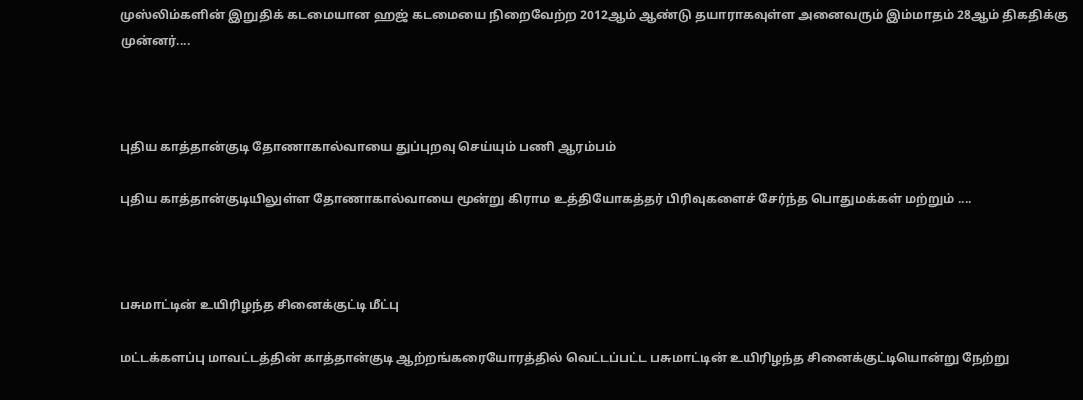முஸ்லிம்களின் இறுதிக் கடமையான ஹஜ் கடமையை நிறைவேற்ற 2012ஆம் ஆண்டு தயாராகவுள்ள அனைவரும் இம்மாதம் 28ஆம் திகதிக்கு முன்னர்....



புதிய காத்தான்குடி தோணாகால்வாயை துப்புறவு செய்யும் பணி ஆரம்பம்

புதிய காத்தான்குடியிலுள்ள தோணாகால்வாயை மூன்று கிராம உத்தியோகத்தர் பிரிவுகளைச் சேர்ந்த பொதுமக்கள் மற்றும் ....



பசுமாட்டின் உயிரிழந்த சினைக்குட்டி மீட்பு

மட்டக்களப்பு மாவட்டத்தின் காத்தான்குடி ஆற்றங்கரையோரத்தில் வெட்டப்பட்ட பசுமாட்டின் உயிரிழந்த சினைக்குட்டியொன்று நேற்று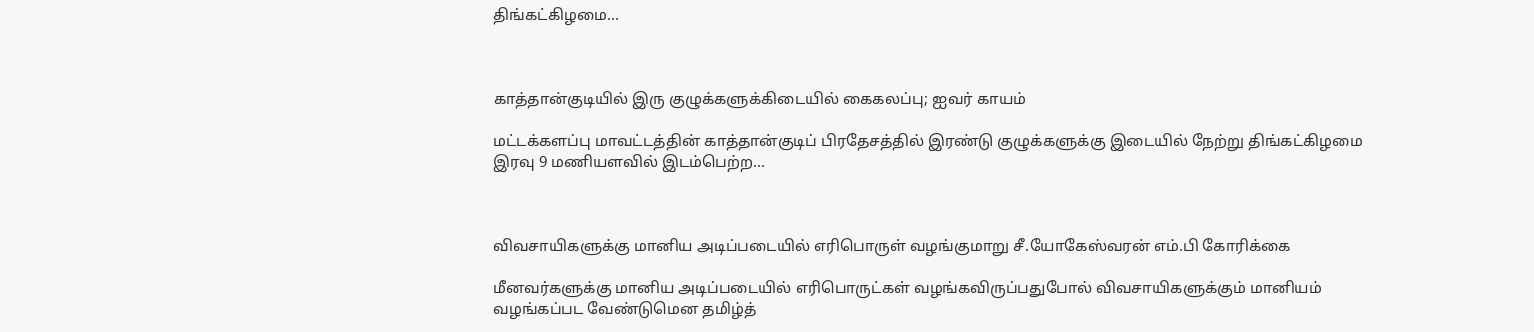திங்கட்கிழமை...



காத்தான்குடியில் இரு குழுக்களுக்கிடையில் கைகலப்பு; ஐவர் காயம்

மட்டக்களப்பு மாவட்டத்தின் காத்தான்குடிப் பிரதேசத்தில் இரண்டு குழுக்களுக்கு இடையில் நேற்று திங்கட்கிழமை இரவு 9 மணியளவில் இடம்பெற்ற...



விவசாயிகளுக்கு மானிய அடிப்படையில் எரிபொருள் வழங்குமாறு சீ.யோகேஸ்வரன் எம்.பி கோரிக்கை

மீனவர்களுக்கு மானிய அடிப்படையில் எரிபொருட்கள் வழங்கவிருப்பதுபோல் விவசாயிகளுக்கும் மானியம் வழங்கப்பட வேண்டுமென தமிழ்த்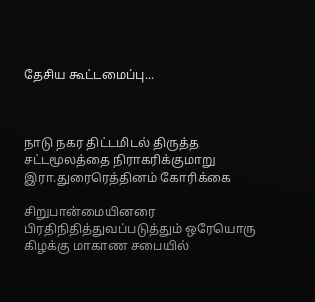தேசிய கூட்டமைப்பு...



நாடு நகர திட்டமிடல் திருத்த சட்டமூலத்தை நிராகரிக்குமாறு இரா.துரைரெத்தினம் கோரிக்கை

சிறுபான்மையினரை பிரதிநிதித்துவப்படுத்தும் ஒரேயொரு கிழக்கு மாகாண சபையில்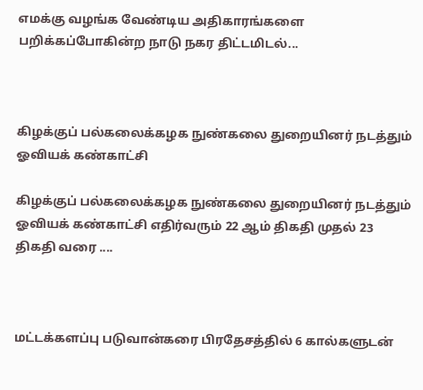எமக்கு வழங்க வேண்டிய அதிகாரங்களை பறிக்கப்போகின்ற நாடு நகர திட்டமிடல்...



கிழக்குப் பல்கலைக்கழக நுண்கலை துறையினர் நடத்தும் ஓவியக் கண்காட்சி

கிழக்குப் பல்கலைக்கழக நுண்கலை துறையினர் நடத்தும் ஓவியக் கண்காட்சி எதிர்வரும் 22 ஆம் திகதி முதல் 23 திகதி வரை ....



மட்டக்களப்பு படுவான்கரை பிரதேசத்தில் 6 கால்களுடன்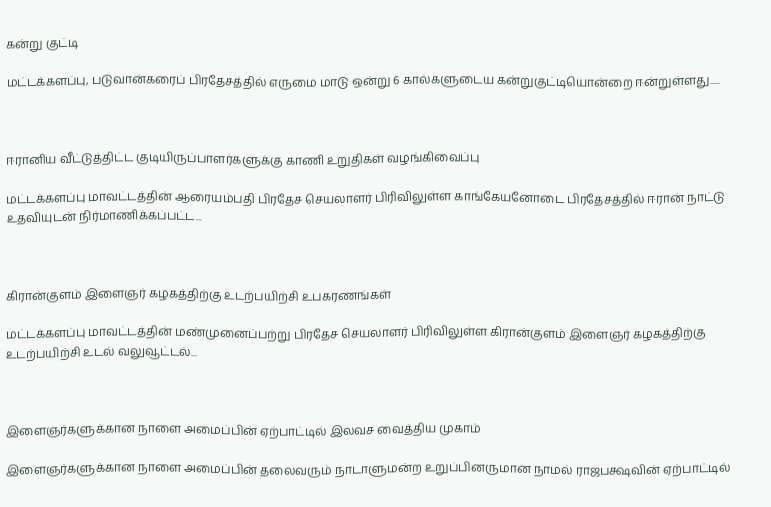கன்று குட்டி

மட்டக்களப்பு, படுவான்கரைப் பிரதேசத்தில் எருமை மாடு ஒன்று 6 கால்களுடைய கன்றுகுட்டியொன்றை ஈன்றுள்ளது.....



ஈரானிய வீட்டுத்திட்ட குடியிருப்பாளர்களுக்கு காணி உறுதிகள் வழங்கிவைப்பு

மட்டக்களப்பு மாவட்டத்தின் ஆரையம்பதி பிரதேச செயலாளர் பிரிவிலுள்ள காங்கேயனோடை பிரதேசத்தில் ஈரான் நாட்டு உதவியுடன் நிர்மாணிக்கப்பட்ட...



கிரான்குளம் இளைஞர் கழகத்திற்கு உடற்பயிற்சி உபகரணங்கள்

மட்டக்களப்பு மாவட்டத்தின் மண்முனைப்பற்று பிரதேச செயலாளர் பிரிவிலுள்ள கிரான்குளம் இளைஞர் கழகத்திற்கு உடற்பயிற்சி உடல் வலுவூட்டல்...



இளைஞர்களுக்கான நாளை அமைப்பின் ஏற்பாட்டில் இலவச வைத்திய முகாம்

இளைஞர்களுக்கான நாளை அமைப்பின் தலைவரும் நாடாளுமன்ற உறுப்பினருமான நாமல் ராஜபக்ஷவின் ஏற்பாட்டில்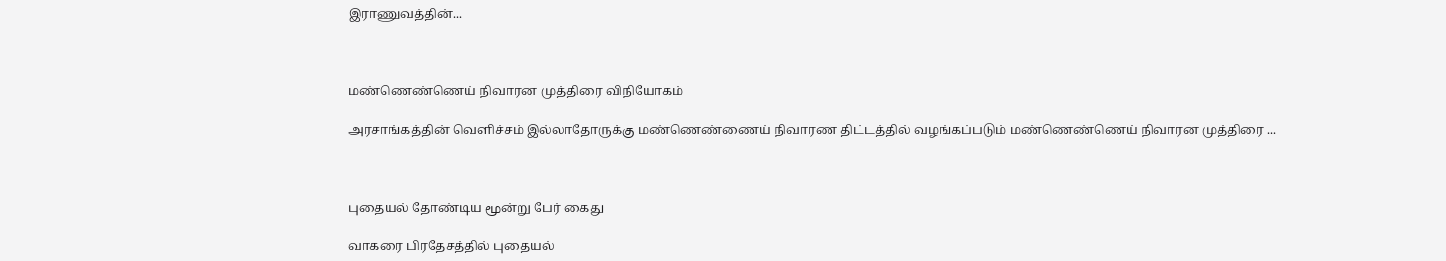இராணுவத்தின்...



மண்ணெண்ணெய் நிவாரன முத்திரை விநியோகம்

அரசாங்கத்தின் வெளிச்சம் இல்லாதோருக்கு மண்ணெண்ணைய் நிவாரண திட்டத்தில் வழங்கப்படும் மண்ணெண்ணெய் நிவாரன முத்திரை ...



புதையல் தோண்டிய மூன்று பேர் கைது

வாகரை பிரதேசத்தில் புதையல்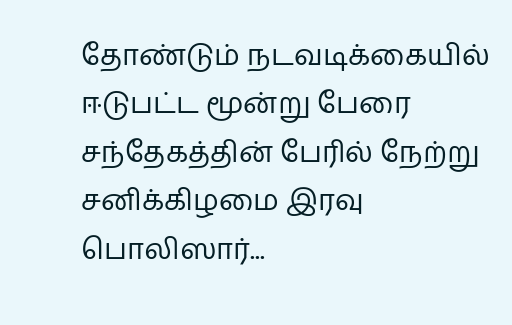தோண்டும் நடவடிக்கையில் ஈடுபட்ட மூன்று பேரை சந்தேகத்தின் பேரில் நேற்று சனிக்கிழமை இரவு பொலிஸார்...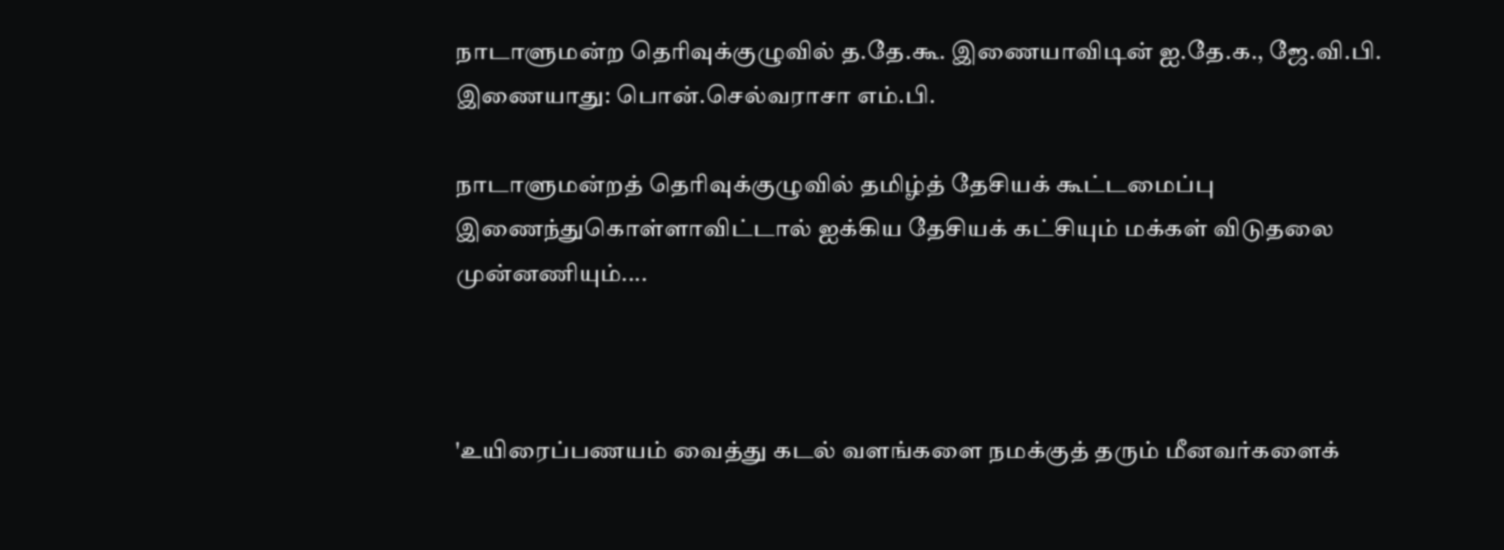நாடாளுமன்ற தெரிவுக்குழுவில் த.தே.கூ. இணையாவிடின் ஐ.தே.க., ஜே.வி.பி. இணையாது: பொன்.செல்வராசா எம்.பி.

நாடாளுமன்றத் தெரிவுக்குழுவில் தமிழ்த் தேசியக் கூட்டமைப்பு இணைந்துகொள்ளாவிட்டால் ஐக்கிய தேசியக் கட்சியும் மக்கள் விடுதலை முன்னணியும்....



'உயிரைப்பணயம் வைத்து கடல் வளங்களை நமக்குத் தரும் மீனவர்களைக்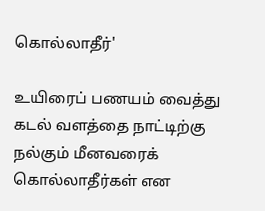கொல்லாதீர்'

உயிரைப் பணயம் வைத்து கடல் வளத்தை நாட்டிற்கு நல்கும் மீனவரைக் கொல்லாதீர்கள் என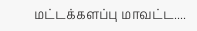மட்டக்களப்பு மாவட்ட....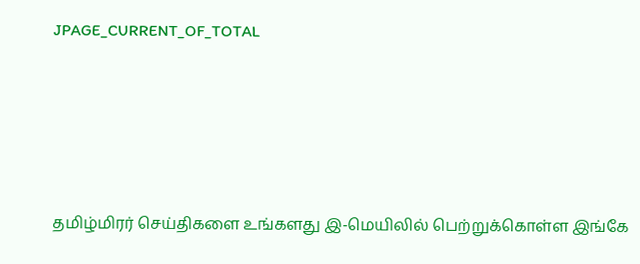JPAGE_CURRENT_OF_TOTAL





தமிழ்மிரர் செய்திகளை உங்களது இ-மெயிலில் பெற்றுக்கொள்ள இங்கே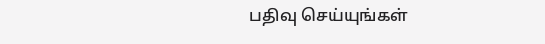பதிவு செய்யுங்கள்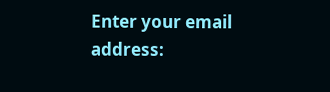Enter your email address: